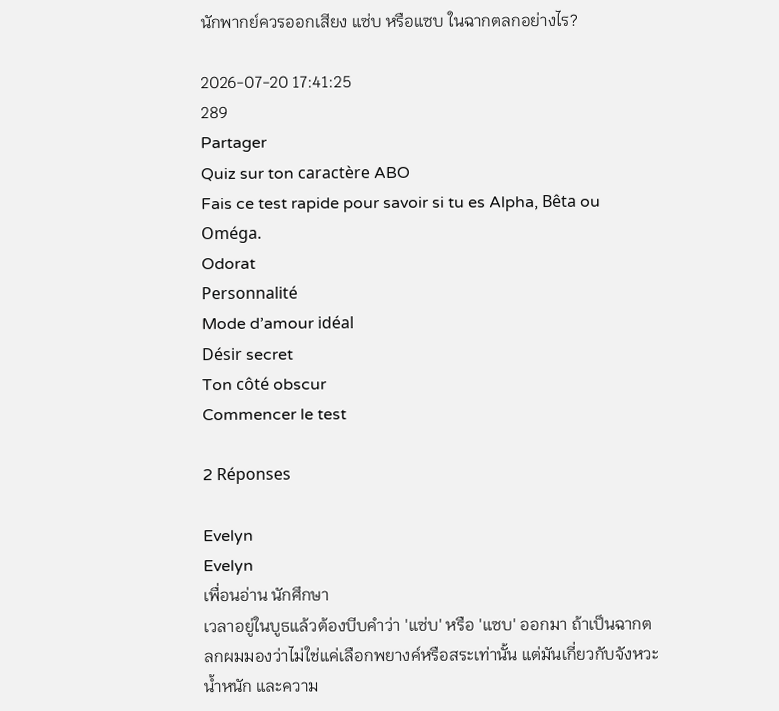นักพากย์ควรออกเสียง แซ่บ หรือแซบ ในฉากตลกอย่างไร?

2026-07-20 17:41:25
289
Partager
Quiz sur ton caractère ABO
Fais ce test rapide pour savoir si tu es Alpha, Bêta ou Oméga.
Odorat
Personnalité
Mode d’amour idéal
Désir secret
Ton côté obscur
Commencer le test

2 Réponses

Evelyn
Evelyn
เพื่อนอ่าน นักศึกษา
เวลาอยู่ในบูธแล้วต้องบีบคำว่า 'แซ่บ' หรือ 'แซบ' ออกมา ถ้าเป็นฉากตลกผมมองว่าไม่ใช่แค่เลือกพยางค์หรือสระเท่านั้น แต่มันเกี่ยวกับจังหวะ น้ำหนัก และความ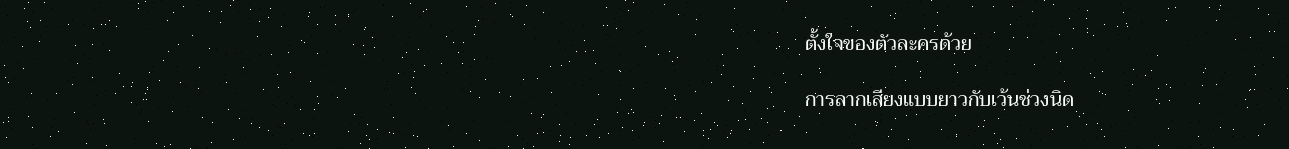ตั้งใจของตัวละครด้วย

การลากเสียงแบบยาวกับเว้นช่วงนิด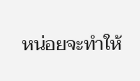หน่อยจะทำให้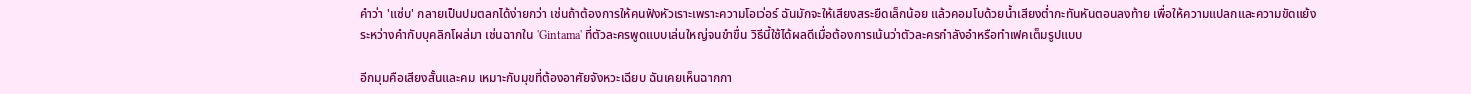คำว่า 'แซ่บ' กลายเป็นปมตลกได้ง่ายกว่า เช่นถ้าต้องการให้คนฟังหัวเราะเพราะความโอเว่อร์ ฉันมักจะให้เสียงสระยืดเล็กน้อย แล้วคอมโบด้วยน้ำเสียงต่ำกะทันหันตอนลงท้าย เพื่อให้ความแปลกและความขัดแย้งระหว่างคำกับบุคลิกโผล่มา เช่นฉากใน 'Gintama' ที่ตัวละครพูดแบบเล่นใหญ่จนขำขื่น วิธีนี้ใช้ได้ผลดีเมื่อต้องการเน้นว่าตัวละครกำลังอำหรือทำเฟคเต็มรูปแบบ

อีกมุมคือเสียงสั้นและคม เหมาะกับมุขที่ต้องอาศัยจังหวะเฉียบ ฉันเคยเห็นฉากกา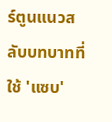ร์ตูนแนวสลับบทบาทที่ใช้ 'แซบ'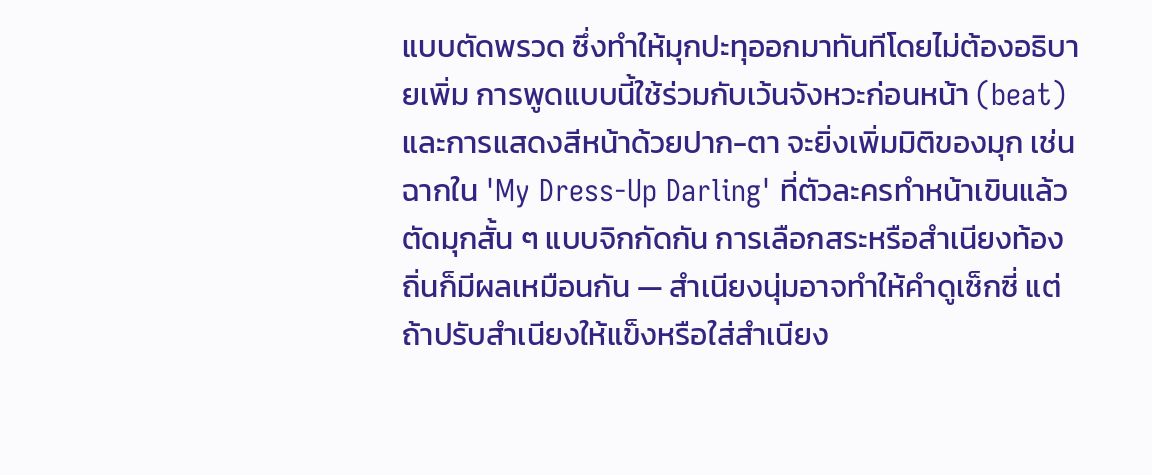แบบตัดพรวด ซึ่งทำให้มุกปะทุออกมาทันทีโดยไม่ต้องอธิบายเพิ่ม การพูดแบบนี้ใช้ร่วมกับเว้นจังหวะก่อนหน้า (beat) และการแสดงสีหน้าด้วยปาก-ตา จะยิ่งเพิ่มมิติของมุก เช่นฉากใน 'My Dress-Up Darling' ที่ตัวละครทำหน้าเขินแล้วตัดมุกสั้น ๆ แบบจิกกัดกัน การเลือกสระหรือสำเนียงท้องถิ่นก็มีผลเหมือนกัน — สำเนียงนุ่มอาจทำให้คำดูเซ็กซี่ แต่ถ้าปรับสำเนียงให้แข็งหรือใส่สำเนียง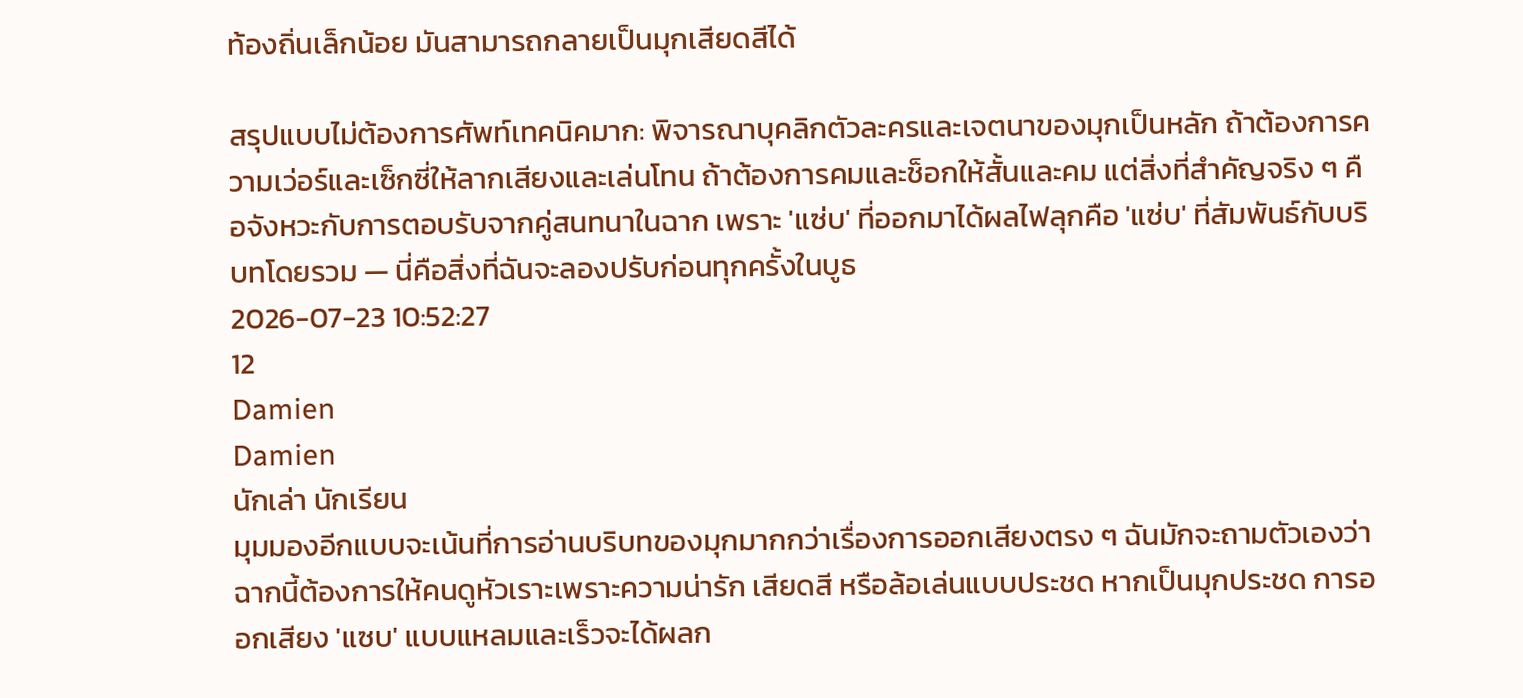ท้องถิ่นเล็กน้อย มันสามารถกลายเป็นมุกเสียดสีได้

สรุปแบบไม่ต้องการศัพท์เทคนิคมาก: พิจารณาบุคลิกตัวละครและเจตนาของมุกเป็นหลัก ถ้าต้องการความเว่อร์และเซ็กซี่ให้ลากเสียงและเล่นโทน ถ้าต้องการคมและช็อกให้สั้นและคม แต่สิ่งที่สำคัญจริง ๆ คือจังหวะกับการตอบรับจากคู่สนทนาในฉาก เพราะ 'แซ่บ' ที่ออกมาได้ผลไฟลุกคือ 'แซ่บ' ที่สัมพันธ์กับบริบทโดยรวม — นี่คือสิ่งที่ฉันจะลองปรับก่อนทุกครั้งในบูธ
2026-07-23 10:52:27
12
Damien
Damien
นักเล่า นักเรียน
มุมมองอีกแบบจะเน้นที่การอ่านบริบทของมุกมากกว่าเรื่องการออกเสียงตรง ๆ ฉันมักจะถามตัวเองว่าฉากนี้ต้องการให้คนดูหัวเราะเพราะความน่ารัก เสียดสี หรือล้อเล่นแบบประชด หากเป็นมุกประชด การออกเสียง 'แซบ' แบบแหลมและเร็วจะได้ผลก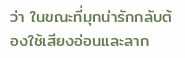ว่า ในขณะที่มุกน่ารักกลับต้องใช้เสียงอ่อนและลาก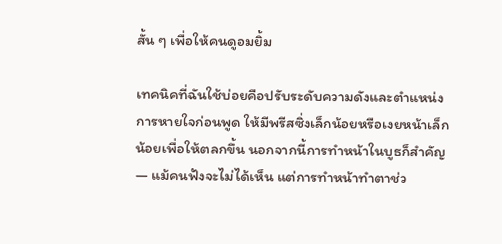สั้น ๆ เพื่อให้คนดูอมยิ้ม

เทคนิคที่ฉันใช้บ่อยคือปรับระดับความดังและตำแหน่งการหายใจก่อนพูด ให้มีพรีสซิ่งเล็กน้อยหรือเงยหน้าเล็กน้อยเพื่อให้ตลกขึ้น นอกจากนี้การทำหน้าในบูธก็สำคัญ — แม้คนฟังจะไม่ได้เห็น แต่การทำหน้าทำตาช่ว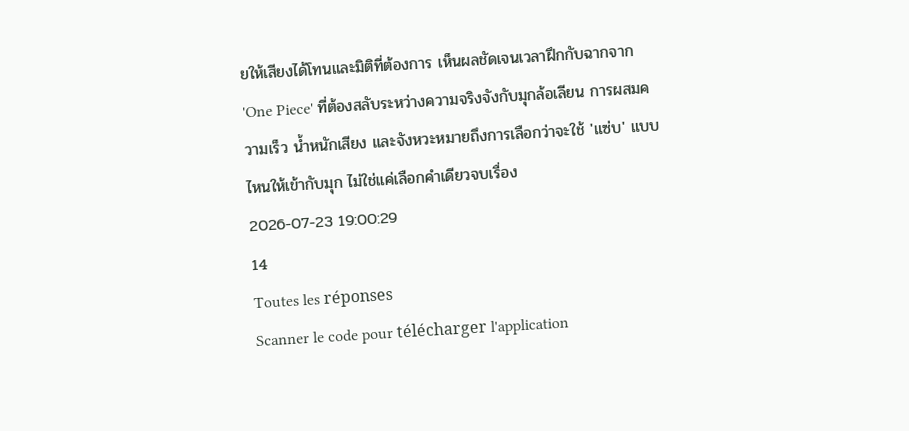ยให้เสียงได้โทนและมิติที่ต้องการ เห็นผลชัดเจนเวลาฝึกกับฉากจาก 'One Piece' ที่ต้องสลับระหว่างความจริงจังกับมุกล้อเลียน การผสมความเร็ว น้ำหนักเสียง และจังหวะหมายถึงการเลือกว่าจะใช้ 'แซ่บ' แบบไหนให้เข้ากับมุก ไม่ใช่แค่เลือกคำเดียวจบเรื่อง
2026-07-23 19:00:29
14
Toutes les réponses
Scanner le code pour télécharger l'application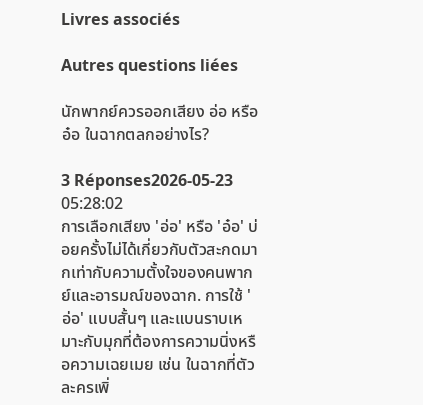Livres associés

Autres questions liées

นักพากย์ควรออกเสียง อ่อ หรือ อ๋อ ในฉากตลกอย่างไร?

3 Réponses2026-05-23 05:28:02
การเลือกเสียง 'อ่อ' หรือ 'อ๋อ' บ่อยครั้งไม่ได้เกี่ยวกับตัวสะกดมากเท่ากับความตั้งใจของคนพากย์และอารมณ์ของฉาก. การใช้ 'อ่อ' แบบสั้นๆ และแบนราบเหมาะกับมุกที่ต้องการความนิ่งหรือความเฉยเมย เช่น ในฉากที่ตัวละครเพิ่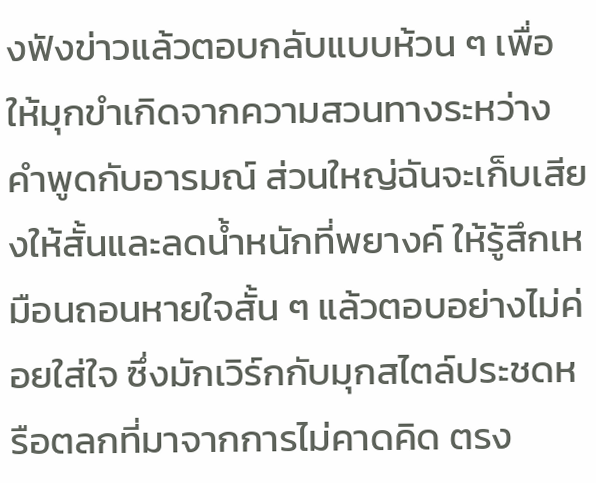งฟังข่าวแล้วตอบกลับแบบห้วน ๆ เพื่อให้มุกขำเกิดจากความสวนทางระหว่างคำพูดกับอารมณ์ ส่วนใหญ่ฉันจะเก็บเสียงให้สั้นและลดน้ำหนักที่พยางค์ ให้รู้สึกเหมือนถอนหายใจสั้น ๆ แล้วตอบอย่างไม่ค่อยใส่ใจ ซึ่งมักเวิร์กกับมุกสไตล์ประชดหรือตลกที่มาจากการไม่คาดคิด ตรง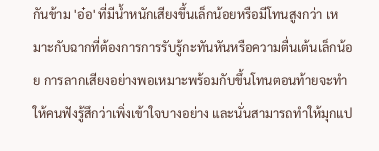กันข้าม 'อ๋อ' ที่มีน้ำหนักเสียงขึ้นเล็กน้อยหรือมีโทนสูงกว่า เหมาะกับฉากที่ต้องการการรับรู้กะทันหันหรือความตื่นเต้นเล็กน้อย การลากเสียงอย่างพอเหมาะพร้อมกับขึ้นโทนตอนท้ายจะทำให้คนฟังรู้สึกว่าเพิ่งเข้าใจบางอย่าง และนั่นสามารถทำให้มุกแป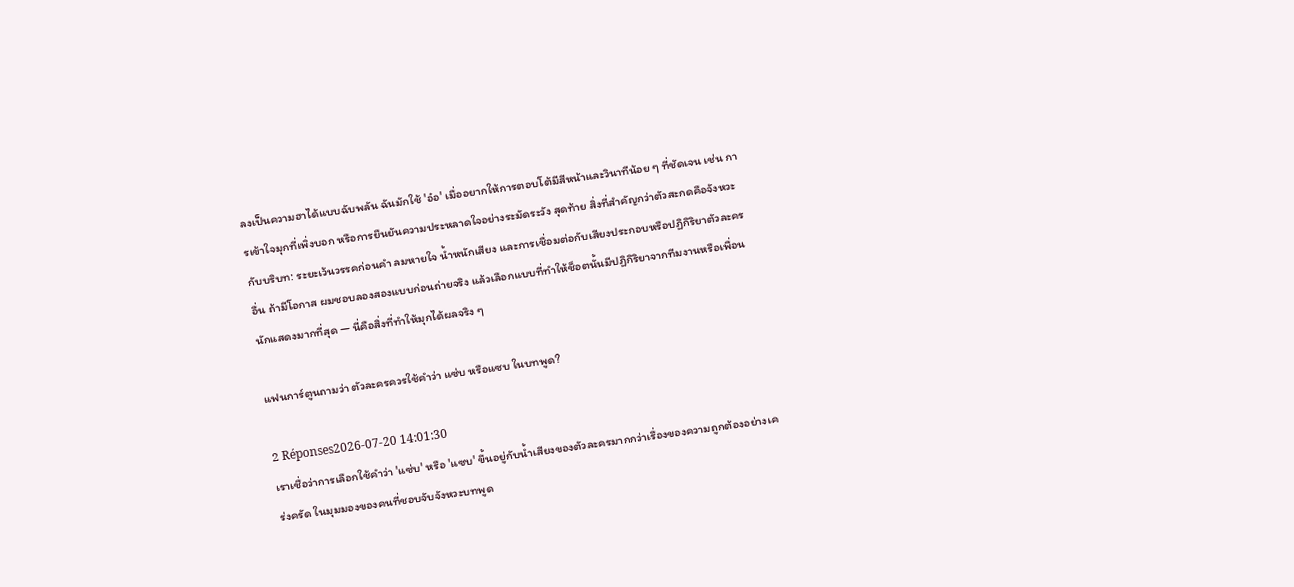ลงเป็นความฮาได้แบบฉับพลัน ฉันมักใช้ 'อ๋อ' เมื่ออยากให้การตอบโต้มีสีหน้าและวินาทีน้อย ๆ ที่ชัดเจน เช่น การเข้าใจมุกที่เพิ่งบอก หรือการยืนยันความประหลาดใจอย่างระมัดระวัง สุดท้าย สิ่งที่สำคัญกว่าตัวสะกดคือจังหวะกับบริบท: ระยะเว้นวรรคก่อนคำ ลมหายใจ น้ำหนักเสียง และการเชื่อมต่อกับเสียงประกอบหรือปฏิกิริยาตัวละครอื่น ถ้ามีโอกาส ผมชอบลองสองแบบก่อนถ่ายจริง แล้วเลือกแบบที่ทำให้ช็อตนั้นมีปฏิกิริยาจากทีมงานหรือเพื่อนนักแสดงมากที่สุด — นี่คือสิ่งที่ทำให้มุกได้ผลจริง ๆ

แฟนการ์ตูนถามว่า ตัวละครควรใช้คำว่า แซ่บ หรือแซบ ในบทพูด?

2 Réponses2026-07-20 14:01:30
เราเชื่อว่าการเลือกใช้คำว่า 'แซ่บ' หรือ 'แซบ' ขึ้นอยู่กับน้ำเสียงของตัวละครมากกว่าเรื่องของความถูกต้องอย่างเคร่งครัด ในมุมมองของคนที่ชอบจับจังหวะบทพูด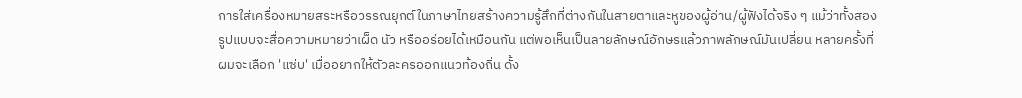การใส่เครื่องหมายสระหรือวรรณยุกต์ในภาษาไทยสร้างความรู้สึกที่ต่างกันในสายตาและหูของผู้อ่าน/ผู้ฟังได้จริง ๆ แม้ว่าทั้งสองรูปแบบจะสื่อความหมายว่าเผ็ด นัว หรืออร่อยได้เหมือนกัน แต่พอเห็นเป็นลายลักษณ์อักษรแล้วภาพลักษณ์มันเปลี่ยน หลายครั้งที่ผมจะเลือก 'แซ่บ' เมื่ออยากให้ตัวละครออกแนวท้องถิ่น ดั้ง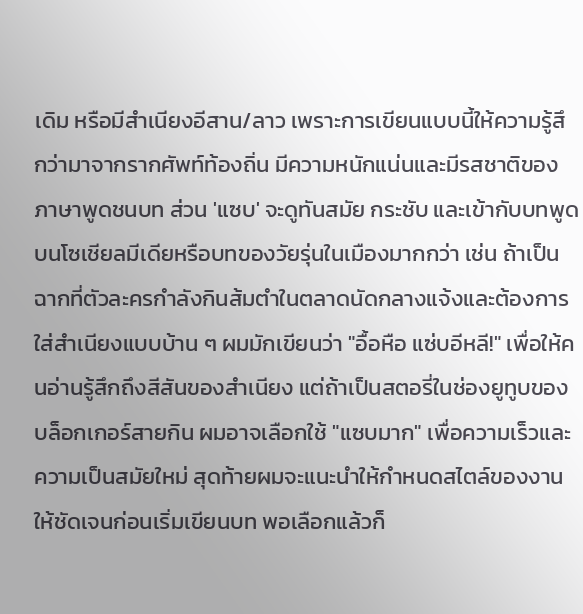เดิม หรือมีสำเนียงอีสาน/ลาว เพราะการเขียนแบบนี้ให้ความรู้สึกว่ามาจากรากศัพท์ท้องถิ่น มีความหนักแน่นและมีรสชาติของภาษาพูดชนบท ส่วน 'แซบ' จะดูทันสมัย กระชับ และเข้ากับบทพูดบนโซเชียลมีเดียหรือบทของวัยรุ่นในเมืองมากกว่า เช่น ถ้าเป็นฉากที่ตัวละครกำลังกินส้มตำในตลาดนัดกลางแจ้งและต้องการใส่สำเนียงแบบบ้าน ๆ ผมมักเขียนว่า "อื้อหือ แซ่บอีหลี!" เพื่อให้คนอ่านรู้สึกถึงสีสันของสำเนียง แต่ถ้าเป็นสตอรี่ในช่องยูทูบของบล็อกเกอร์สายกิน ผมอาจเลือกใช้ "แซบมาก" เพื่อความเร็วและความเป็นสมัยใหม่ สุดท้ายผมจะแนะนำให้กำหนดสไตล์ของงานให้ชัดเจนก่อนเริ่มเขียนบท พอเลือกแล้วก็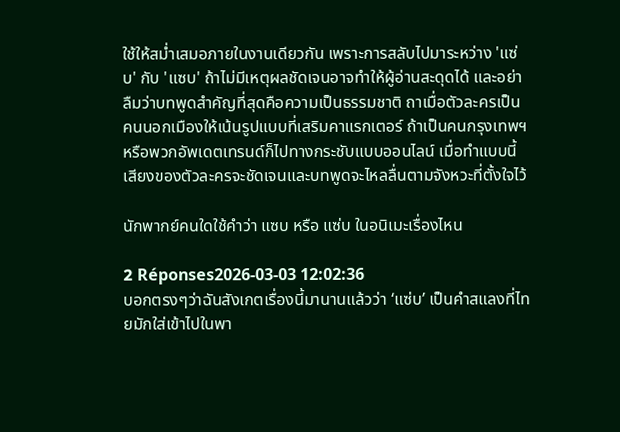ใช้ให้สม่ำเสมอภายในงานเดียวกัน เพราะการสลับไปมาระหว่าง 'แซ่บ' กับ 'แซบ' ถ้าไม่มีเหตุผลชัดเจนอาจทำให้ผู้อ่านสะดุดได้ และอย่าลืมว่าบทพูดสำคัญที่สุดคือความเป็นธรรมชาติ ถาเมื่อตัวละครเป็นคนนอกเมืองให้เน้นรูปแบบที่เสริมคาแรกเตอร์ ถ้าเป็นคนกรุงเทพฯ หรือพวกอัพเดตเทรนด์ก็ไปทางกระชับแบบออนไลน์ เมื่อทำแบบนี้เสียงของตัวละครจะชัดเจนและบทพูดจะไหลลื่นตามจังหวะที่ตั้งใจไว้

นักพากย์คนใดใช้คำว่า แซบ หรือ แซ่บ ในอนิเมะเรื่องไหน

2 Réponses2026-03-03 12:02:36
บอกตรงๆว่าฉันสังเกตเรื่องนี้มานานแล้วว่า ‘แซ่บ’ เป็นคำสแลงที่ไทยมักใส่เข้าไปในพา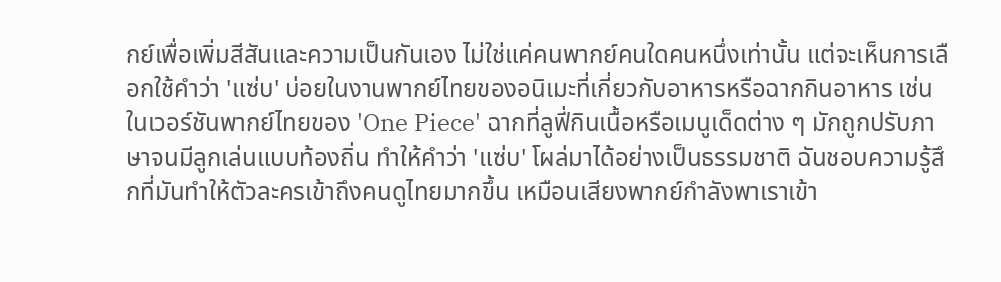กย์เพื่อเพิ่มสีสันและความเป็นกันเอง ไม่ใช่แค่คนพากย์คนใดคนหนึ่งเท่านั้น แต่จะเห็นการเลือกใช้คำว่า 'แซ่บ' บ่อยในงานพากย์ไทยของอนิเมะที่เกี่ยวกับอาหารหรือฉากกินอาหาร เช่น ในเวอร์ชันพากย์ไทยของ 'One Piece' ฉากที่ลูฟี่กินเนื้อหรือเมนูเด็ดต่าง ๆ มักถูกปรับภาษาจนมีลูกเล่นแบบท้องถิ่น ทำให้คำว่า 'แซ่บ' โผล่มาได้อย่างเป็นธรรมชาติ ฉันชอบความรู้สึกที่มันทำให้ตัวละครเข้าถึงคนดูไทยมากขึ้น เหมือนเสียงพากย์กำลังพาเราเข้า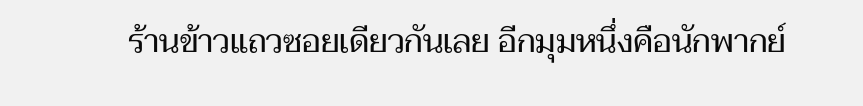ร้านข้าวแถวซอยเดียวกันเลย อีกมุมหนึ่งคือนักพากย์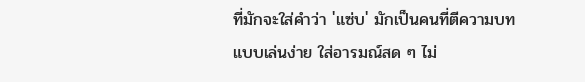ที่มักจะใส่คำว่า 'แซ่บ' มักเป็นคนที่ตีความบทแบบเล่นง่าย ใส่อารมณ์สด ๆ ไม่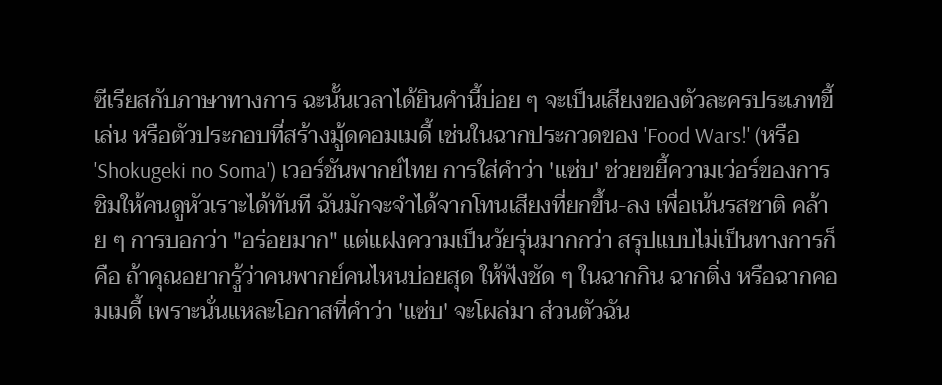ซีเรียสกับภาษาทางการ ฉะนั้นเวลาได้ยินคำนี้บ่อย ๆ จะเป็นเสียงของตัวละครประเภทขี้เล่น หรือตัวประกอบที่สร้างมู้ดคอมเมดี้ เช่นในฉากประกวดของ 'Food Wars!' (หรือ 'Shokugeki no Soma') เวอร์ชันพากย์ไทย การใส่คำว่า 'แซ่บ' ช่วยขยี้ความเว่อร์ของการชิมให้คนดูหัวเราะได้ทันที ฉันมักจะจำได้จากโทนเสียงที่ยกขึ้น-ลง เพื่อเน้นรสชาติ คล้าย ๆ การบอกว่า "อร่อยมาก" แต่แฝงความเป็นวัยรุ่นมากกว่า สรุปแบบไม่เป็นทางการก็คือ ถ้าคุณอยากรู้ว่าคนพากย์คนไหนบ่อยสุด ให้ฟังชัด ๆ ในฉากกิน ฉากติ่ง หรือฉากคอมเมดี้ เพราะนั่นแหละโอกาสที่คำว่า 'แซ่บ' จะโผล่มา ส่วนตัวฉัน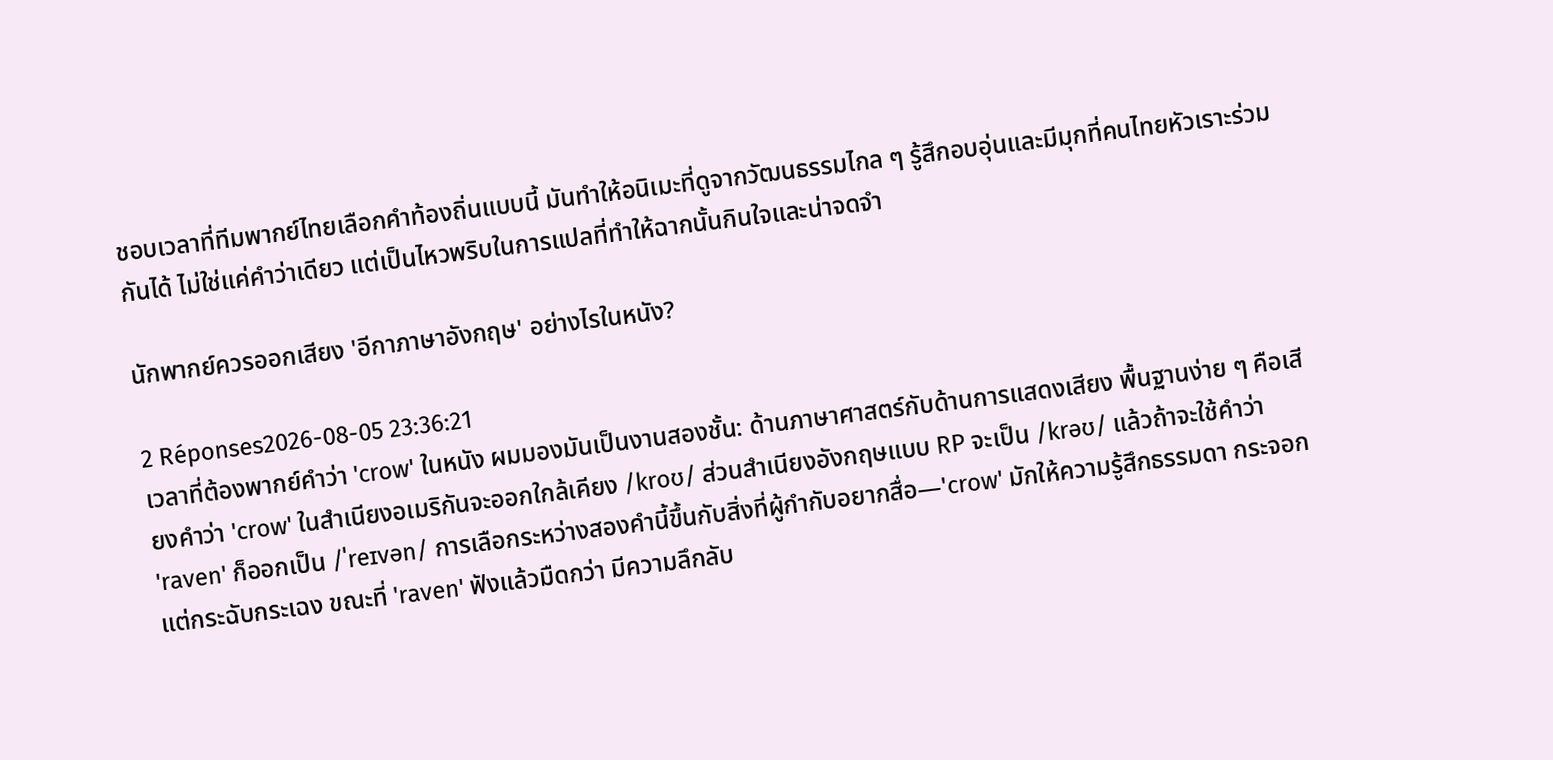ชอบเวลาที่ทีมพากย์ไทยเลือกคำท้องถิ่นแบบนี้ มันทำให้อนิเมะที่ดูจากวัฒนธรรมไกล ๆ รู้สึกอบอุ่นและมีมุกที่คนไทยหัวเราะร่วมกันได้ ไม่ใช่แค่คำว่าเดียว แต่เป็นไหวพริบในการแปลที่ทำให้ฉากนั้นกินใจและน่าจดจำ

นักพากย์ควรออกเสียง 'อีกาภาษาอังกฤษ' อย่างไรในหนัง?

2 Réponses2026-08-05 23:36:21
เวลาที่ต้องพากย์คำว่า 'crow' ในหนัง ผมมองมันเป็นงานสองชั้น: ด้านภาษาศาสตร์กับด้านการแสดงเสียง พื้นฐานง่าย ๆ คือเสียงคำว่า 'crow' ในสำเนียงอเมริกันจะออกใกล้เคียง /kroʊ/ ส่วนสำเนียงอังกฤษแบบ RP จะเป็น /krəʊ/ แล้วถ้าจะใช้คำว่า 'raven' ก็ออกเป็น /ˈreɪvən/ การเลือกระหว่างสองคำนี้ขึ้นกับสิ่งที่ผู้กำกับอยากสื่อ—'crow' มักให้ความรู้สึกธรรมดา กระจอก แต่กระฉับกระเฉง ขณะที่ 'raven' ฟังแล้วมืดกว่า มีความลึกลับ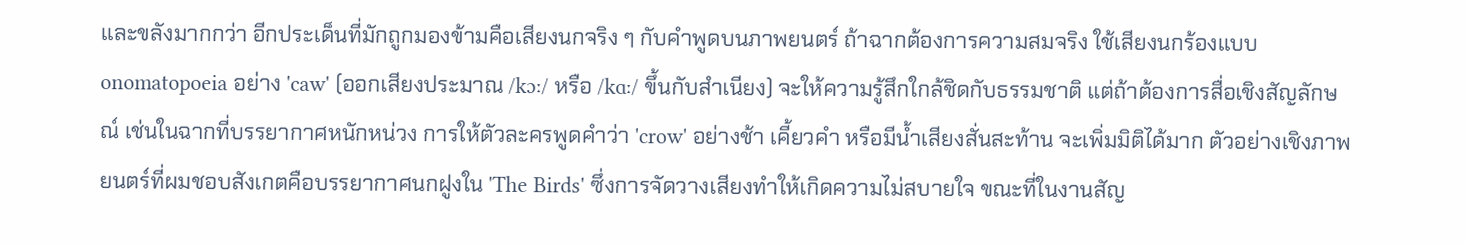และขลังมากกว่า อีกประเด็นที่มักถูกมองข้ามคือเสียงนกจริง ๆ กับคำพูดบนภาพยนตร์ ถ้าฉากต้องการความสมจริง ใช้เสียงนกร้องแบบ onomatopoeia อย่าง 'caw' (ออกเสียงประมาณ /kɔː/ หรือ /kɑː/ ขึ้นกับสำเนียง) จะให้ความรู้สึกใกล้ชิดกับธรรมชาติ แต่ถ้าต้องการสื่อเชิงสัญลักษณ์ เช่นในฉากที่บรรยากาศหนักหน่วง การให้ตัวละครพูดคำว่า 'crow' อย่างช้า เคี้ยวคำ หรือมีน้ำเสียงสั่นสะท้าน จะเพิ่มมิติได้มาก ตัวอย่างเชิงภาพยนตร์ที่ผมชอบสังเกตคือบรรยากาศนกฝูงใน 'The Birds' ซึ่งการจัดวางเสียงทำให้เกิดความไม่สบายใจ ขณะที่ในงานสัญ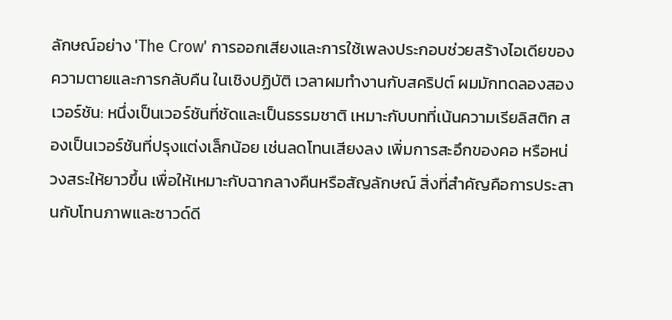ลักษณ์อย่าง 'The Crow' การออกเสียงและการใช้เพลงประกอบช่วยสร้างไอเดียของความตายและการกลับคืน ในเชิงปฏิบัติ เวลาผมทำงานกับสคริปต์ ผมมักทดลองสองเวอร์ชัน: หนึ่งเป็นเวอร์ชันที่ชัดและเป็นธรรมชาติ เหมาะกับบทที่เน้นความเรียลิสติก สองเป็นเวอร์ชันที่ปรุงแต่งเล็กน้อย เช่นลดโทนเสียงลง เพิ่มการสะอึกของคอ หรือหน่วงสระให้ยาวขึ้น เพื่อให้เหมาะกับฉากลางคืนหรือสัญลักษณ์ สิ่งที่สำคัญคือการประสานกับโทนภาพและซาวด์ดี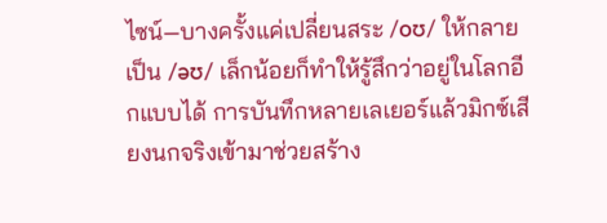ไซน์—บางครั้งแค่เปลี่ยนสระ /oʊ/ ให้กลายเป็น /əʊ/ เล็กน้อยก็ทำให้รู้สึกว่าอยู่ในโลกอีกแบบได้ การบันทึกหลายเลเยอร์แล้วมิกซ์เสียงนกจริงเข้ามาช่วยสร้าง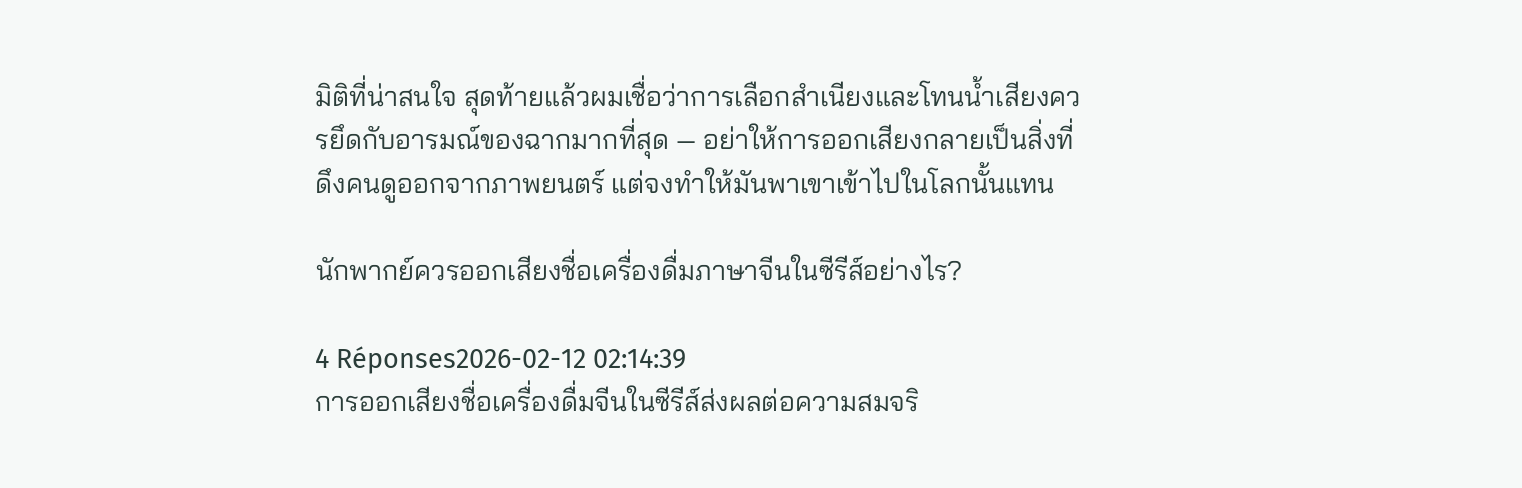มิติที่น่าสนใจ สุดท้ายแล้วผมเชื่อว่าการเลือกสำเนียงและโทนน้ำเสียงควรยึดกับอารมณ์ของฉากมากที่สุด — อย่าให้การออกเสียงกลายเป็นสิ่งที่ดึงคนดูออกจากภาพยนตร์ แต่จงทำให้มันพาเขาเข้าไปในโลกนั้นแทน

นักพากย์ควรออกเสียงชื่อเครื่องดื่มภาษาจีนในซีรีส์อย่างไร?

4 Réponses2026-02-12 02:14:39
การออกเสียงชื่อเครื่องดื่มจีนในซีรีส์ส่งผลต่อความสมจริ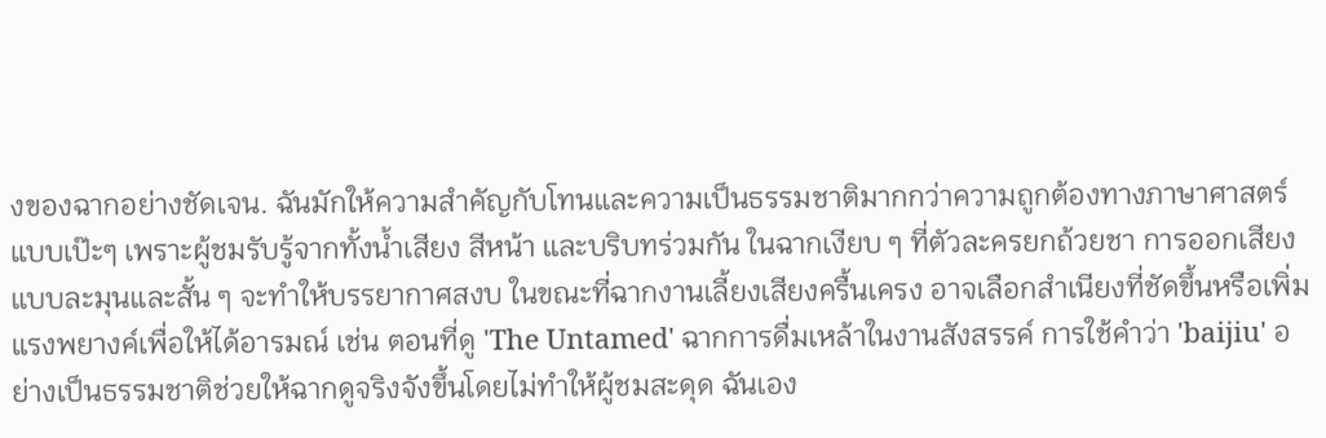งของฉากอย่างชัดเจน. ฉันมักให้ความสำคัญกับโทนและความเป็นธรรมชาติมากกว่าความถูกต้องทางภาษาศาสตร์แบบเป๊ะๆ เพราะผู้ชมรับรู้จากทั้งน้ำเสียง สีหน้า และบริบทร่วมกัน ในฉากเงียบ ๆ ที่ตัวละครยกถ้วยชา การออกเสียงแบบละมุนและสั้น ๆ จะทำให้บรรยากาศสงบ ในขณะที่ฉากงานเลี้ยงเสียงครื้นเครง อาจเลือกสำเนียงที่ชัดขึ้นหรือเพิ่มแรงพยางค์เพื่อให้ได้อารมณ์ เช่น ตอนที่ดู 'The Untamed' ฉากการดื่มเหล้าในงานสังสรรค์ การใช้คำว่า 'baijiu' อย่างเป็นธรรมชาติช่วยให้ฉากดูจริงจังขึ้นโดยไม่ทำให้ผู้ชมสะดุด ฉันเอง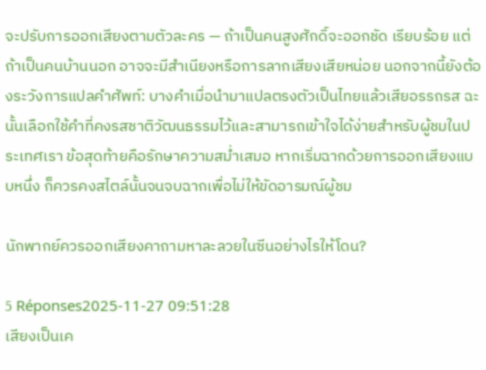จะปรับการออกเสียงตามตัวละคร — ถ้าเป็นคนสูงศักดิ์จะออกชัด เรียบร้อย แต่ถ้าเป็นคนบ้านนอก อาจจะมีสำเนียงหรือการลากเสียงเสียหน่อย นอกจากนี้ยังต้องระวังการแปลคำศัพท์: บางคำเมื่อนำมาแปลตรงตัวเป็นไทยแล้วเสียอรรถรส ฉะนั้นเลือกใช้คำที่คงรสชาติวัฒนธรรมไว้และสามารถเข้าใจได้ง่ายสำหรับผู้ชมในประเทศเรา ข้อสุดท้ายคือรักษาความสม่ำเสมอ หากเริ่มฉากด้วยการออกเสียงแบบหนึ่ง ก็ควรคงสไตล์นั้นจนจบฉากเพื่อไม่ให้ขัดอารมณ์ผู้ชม

นักพากย์ควรออกเสียงคาถามหาละลวยในซีนอย่างไรให้โดน?

5 Réponses2025-11-27 09:51:28
เสียงเป็นเค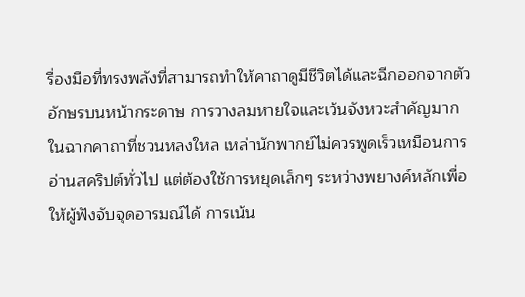รื่องมือที่ทรงพลังที่สามารถทำให้คาถาดูมีชีวิตได้และฉีกออกจากตัวอักษรบนหน้ากระดาษ การวางลมหายใจและเว้นจังหวะสำคัญมาก ในฉากคาถาที่ชวนหลงใหล เหล่านักพากย์ไม่ควรพูดเร็วเหมือนการอ่านสคริปต์ทั่วไป แต่ต้องใช้การหยุดเล็กๆ ระหว่างพยางค์หลักเพื่อให้ผู้ฟังจับจุดอารมณ์ได้ การเน้น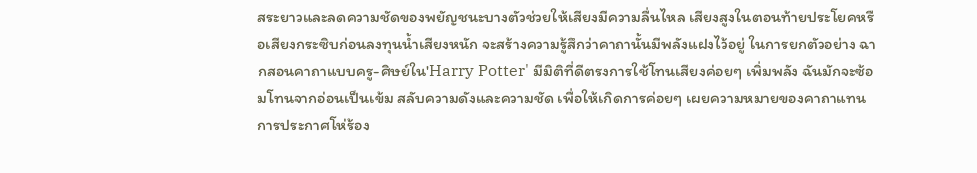สระยาวและลดความชัดของพยัญชนะบางตัวช่วยให้เสียงมีความลื่นไหล เสียงสูงในตอนท้ายประโยคหรือเสียงกระซิบก่อนลงทุนน้ำเสียงหนัก จะสร้างความรู้สึกว่าคาถานั้นมีพลังแฝงไว้อยู่ ในการยกตัวอย่าง ฉากสอนคาถาแบบครู-ศิษย์ใน'Harry Potter' มีมิติที่ดีตรงการใช้โทนเสียงค่อยๆ เพิ่มพลัง ฉันมักจะซ้อมโทนจากอ่อนเป็นเข้ม สลับความดังและความชัด เพื่อให้เกิดการค่อยๆ เผยความหมายของคาถาแทนการประกาศโห่ร้อง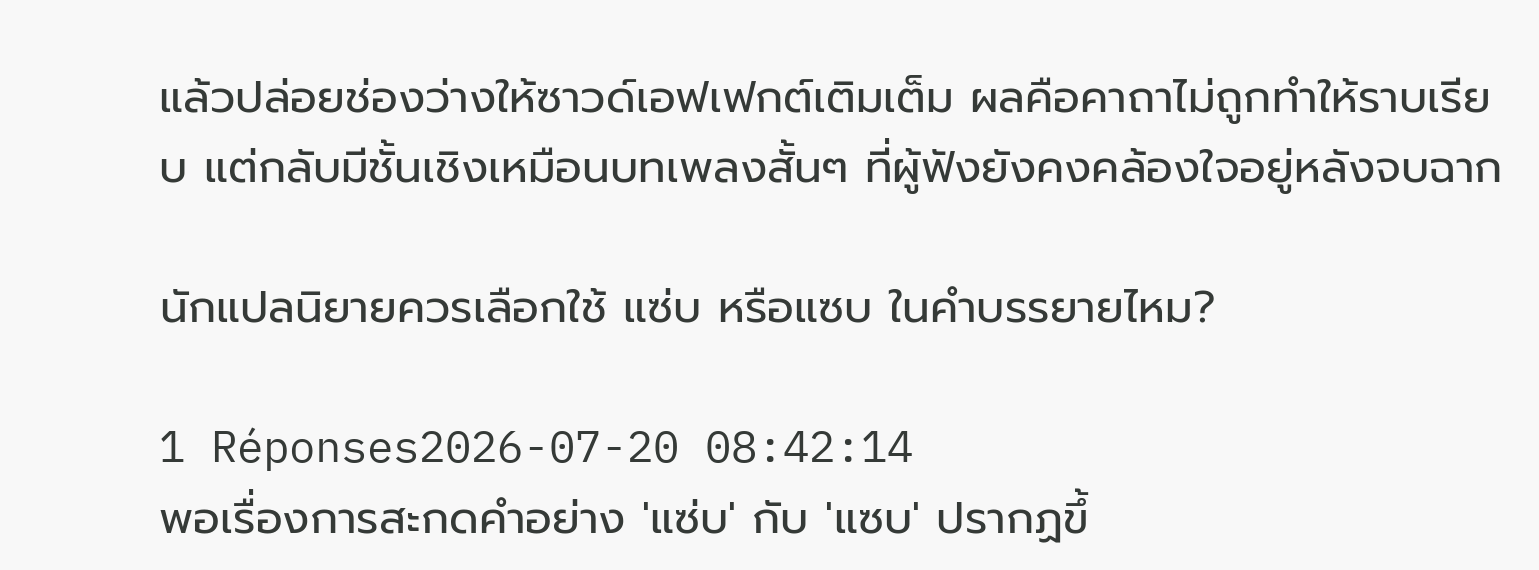แล้วปล่อยช่องว่างให้ซาวด์เอฟเฟกต์เติมเต็ม ผลคือคาถาไม่ถูกทำให้ราบเรียบ แต่กลับมีชั้นเชิงเหมือนบทเพลงสั้นๆ ที่ผู้ฟังยังคงคล้องใจอยู่หลังจบฉาก

นักแปลนิยายควรเลือกใช้ แซ่บ หรือแซบ ในคำบรรยายไหม?

1 Réponses2026-07-20 08:42:14
พอเรื่องการสะกดคำอย่าง 'แซ่บ' กับ 'แซบ' ปรากฏขึ้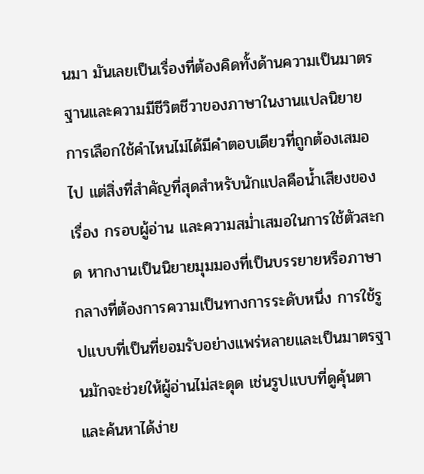นมา มันเลยเป็นเรื่องที่ต้องคิดทั้งด้านความเป็นมาตรฐานและความมีชีวิตชีวาของภาษาในงานแปลนิยาย การเลือกใช้คำไหนไม่ได้มีคำตอบเดียวที่ถูกต้องเสมอไป แต่สิ่งที่สำคัญที่สุดสำหรับนักแปลคือน้ำเสียงของเรื่อง กรอบผู้อ่าน และความสม่ำเสมอในการใช้ตัวสะกด หากงานเป็นนิยายมุมมองที่เป็นบรรยายหรือภาษากลางที่ต้องการความเป็นทางการระดับหนึ่ง การใช้รูปแบบที่เป็นที่ยอมรับอย่างแพร่หลายและเป็นมาตรฐานมักจะช่วยให้ผู้อ่านไม่สะดุด เช่นรูปแบบที่ดูคุ้นตาและค้นหาได้ง่าย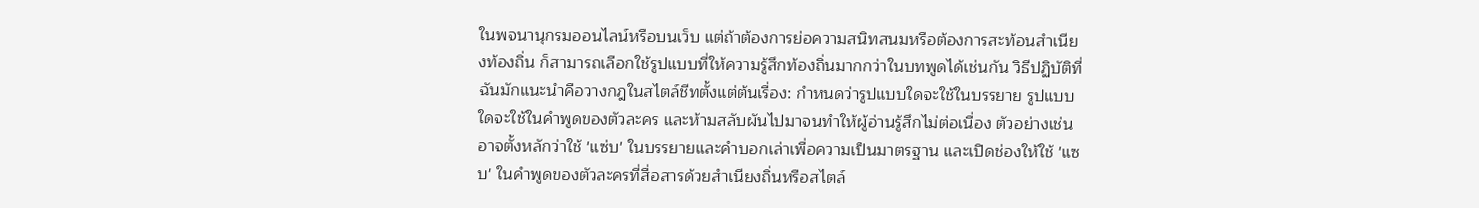ในพจนานุกรมออนไลน์หรือบนเว็บ แต่ถ้าต้องการย่อความสนิทสนมหรือต้องการสะท้อนสำเนียงท้องถิ่น ก็สามารถเลือกใช้รูปแบบที่ให้ความรู้สึกท้องถิ่นมากกว่าในบทพูดได้เช่นกัน วิธีปฏิบัติที่ฉันมักแนะนำคือวางกฎในสไตล์ชีทตั้งแต่ต้นเรื่อง: กำหนดว่ารูปแบบใดจะใช้ในบรรยาย รูปแบบใดจะใช้ในคำพูดของตัวละคร และห้ามสลับผันไปมาจนทำให้ผู้อ่านรู้สึกไม่ต่อเนื่อง ตัวอย่างเช่น อาจตั้งหลักว่าใช้ 'แซ่บ' ในบรรยายและคำบอกเล่าเพื่อความเป็นมาตรฐาน และเปิดช่องให้ใช้ 'แซบ' ในคำพูดของตัวละครที่สื่อสารด้วยสำเนียงถิ่นหรือสไตล์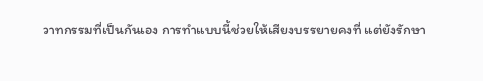วาทกรรมที่เป็นกันเอง การทำแบบนี้ช่วยให้เสียงบรรยายคงที่ แต่ยังรักษา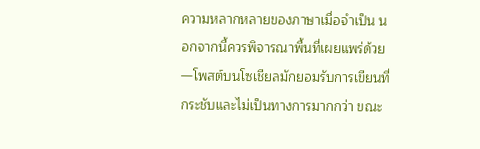ความหลากหลายของภาษาเมื่อจำเป็น นอกจากนี้ควรพิจารณาพื้นที่เผยแพร่ด้วย—โพสต์บนโซเชียลมักยอมรับการเขียนที่กระชับและไม่เป็นทางการมากกว่า ขณะ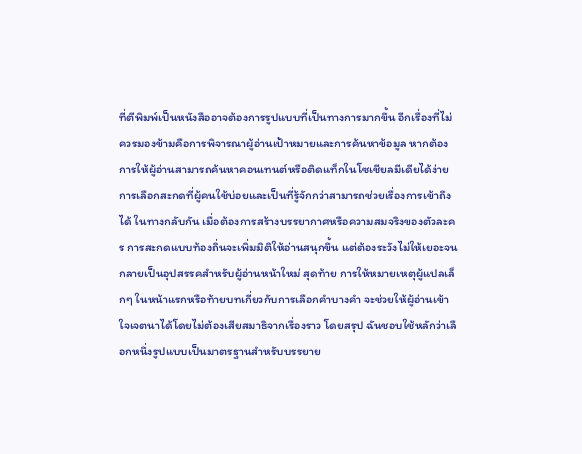ที่ตีพิมพ์เป็นหนังสืออาจต้องการรูปแบบที่เป็นทางการมากขึ้น อีกเรื่องที่ไม่ควรมองข้ามคือการพิจารณาผู้อ่านเป้าหมายและการค้นหาข้อมูล หากต้องการให้ผู้อ่านสามารถค้นหาคอนเทนต์หรือติดแท็กในโซเชียลมีเดียได้ง่าย การเลือกสะกดที่ผู้คนใช้บ่อยและเป็นที่รู้จักกว่าสามารถช่วยเรื่องการเข้าถึงได้ ในทางกลับกัน เมื่อต้องการสร้างบรรยากาศหรือความสมจริงของตัวละคร การสะกดแบบท้องถิ่นจะเพิ่มมิติให้อ่านสนุกขึ้น แต่ต้องระวังไม่ให้เยอะจนกลายเป็นอุปสรรคสำหรับผู้อ่านหน้าใหม่ สุดท้าย การให้หมายเหตุผู้แปลเล็กๆ ในหน้าแรกหรือท้ายบทเกี่ยวกับการเลือกคำบางคำ จะช่วยให้ผู้อ่านเข้าใจเจตนาได้โดยไม่ต้องเสียสมาธิจากเรื่องราว โดยสรุป ฉันชอบใช้หลักว่าเลือกหนึ่งรูปแบบเป็นมาตรฐานสำหรับบรรยาย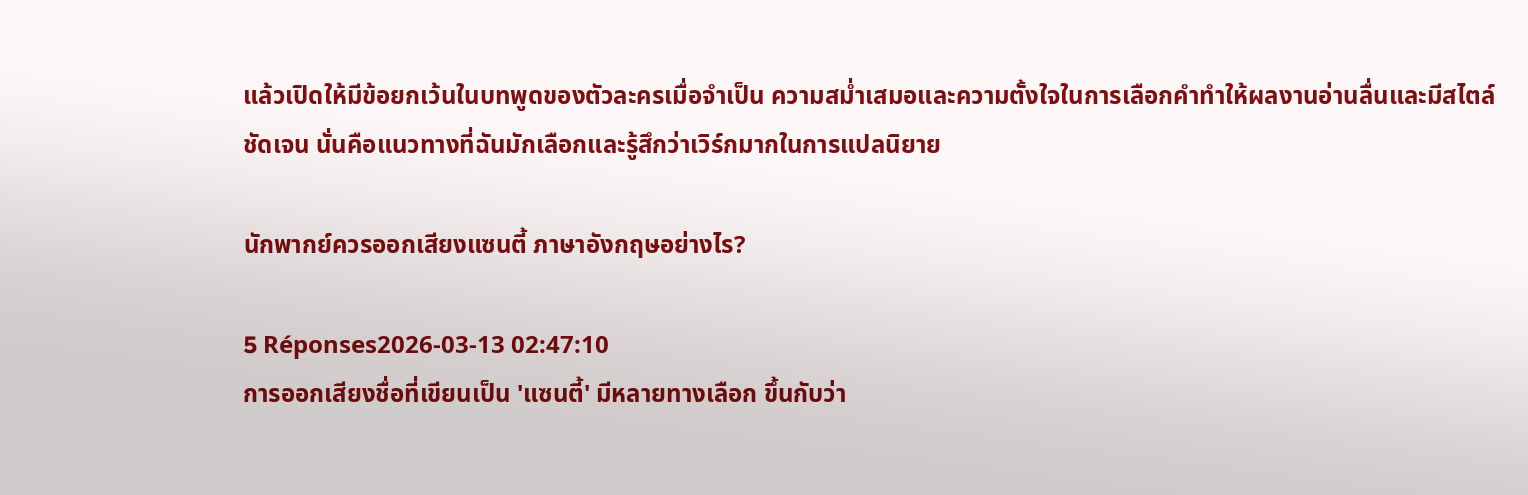แล้วเปิดให้มีข้อยกเว้นในบทพูดของตัวละครเมื่อจำเป็น ความสม่ำเสมอและความตั้งใจในการเลือกคำทำให้ผลงานอ่านลื่นและมีสไตล์ชัดเจน นั่นคือแนวทางที่ฉันมักเลือกและรู้สึกว่าเวิร์กมากในการแปลนิยาย

นักพากย์ควรออกเสียงแซนตี้ ภาษาอังกฤษอย่างไร?

5 Réponses2026-03-13 02:47:10
การออกเสียงชื่อที่เขียนเป็น 'แซนตี้' มีหลายทางเลือก ขึ้นกับว่า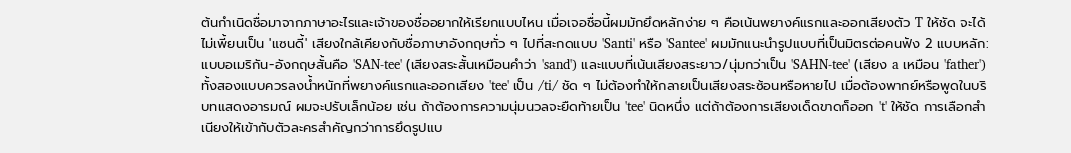ต้นกำเนิดชื่อมาจากภาษาอะไรและเจ้าของชื่ออยากให้เรียกแบบไหน เมื่อเจอชื่อนี้ผมมักยึดหลักง่าย ๆ คือเน้นพยางค์แรกและออกเสียงตัว T ให้ชัด จะได้ไม่เพี้ยนเป็น 'แซนดี้' เสียงใกล้เคียงกับชื่อภาษาอังกฤษทั่ว ๆ ไปที่สะกดแบบ 'Santi' หรือ 'Santee' ผมมักแนะนำรูปแบบที่เป็นมิตรต่อคนฟัง 2 แบบหลัก: แบบอเมริกัน-อังกฤษสั้นคือ 'SAN-tee' (เสียงสระสั้นเหมือนคำว่า 'sand') และแบบที่เน้นเสียงสระยาว/นุ่มกว่าเป็น 'SAHN-tee' (เสียง a เหมือน 'father') ทั้งสองแบบควรลงน้ำหนักที่พยางค์แรกและออกเสียง 'tee' เป็น /ti/ ชัด ๆ ไม่ต้องทำให้กลายเป็นเสียงสระซ้อนหรือหายไป เมื่อต้องพากย์หรือพูดในบริบทแสดงอารมณ์ ผมจะปรับเล็กน้อย เช่น ถ้าต้องการความนุ่มนวลจะยืดท้ายเป็น 'tee' นิดหนึ่ง แต่ถ้าต้องการเสียงเด็ดขาดก็ออก 't' ให้ชัด การเลือกสำเนียงให้เข้ากับตัวละครสำคัญกว่าการยึดรูปแบ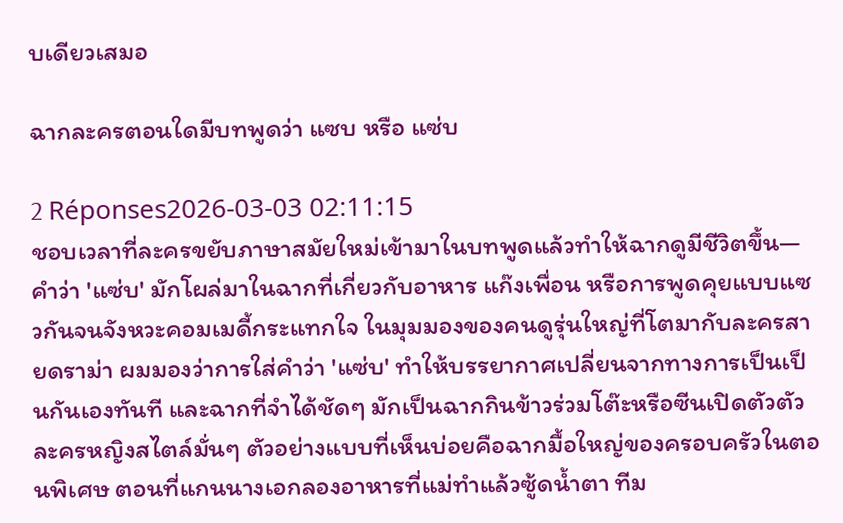บเดียวเสมอ

ฉากละครตอนใดมีบทพูดว่า แซบ หรือ แซ่บ

2 Réponses2026-03-03 02:11:15
ชอบเวลาที่ละครขยับภาษาสมัยใหม่เข้ามาในบทพูดแล้วทำให้ฉากดูมีชีวิตขึ้น—คำว่า 'แซ่บ' มักโผล่มาในฉากที่เกี่ยวกับอาหาร แก๊งเพื่อน หรือการพูดคุยแบบแซวกันจนจังหวะคอมเมดี้กระแทกใจ ในมุมมองของคนดูรุ่นใหญ่ที่โตมากับละครสายดราม่า ผมมองว่าการใส่คำว่า 'แซ่บ' ทำให้บรรยากาศเปลี่ยนจากทางการเป็นเป็นกันเองทันที และฉากที่จำได้ชัดๆ มักเป็นฉากกินข้าวร่วมโต๊ะหรือซีนเปิดตัวตัวละครหญิงสไตล์มั่นๆ ตัวอย่างแบบที่เห็นบ่อยคือฉากมื้อใหญ่ของครอบครัวในตอนพิเศษ ตอนที่แกนนางเอกลองอาหารที่แม่ทำแล้วซู้ดน้ำตา ทีม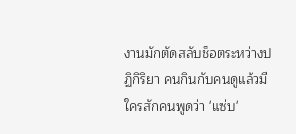งานมักตัดสลับช็อตระหว่างปฏิกิริยา คนกินกับคนดูแล้วมีใครสักคนพูดว่า 'แซ่บ'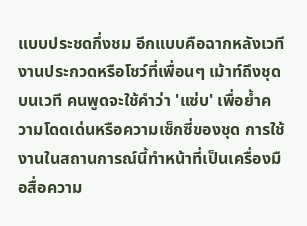แบบประชดกึ่งชม อีกแบบคือฉากหลังเวทีงานประกวดหรือโชว์ที่เพื่อนๆ เม้าท์ถึงชุดบนเวที คนพูดจะใช้คำว่า 'แซ่บ' เพื่อย้ำความโดดเด่นหรือความเซ็กซี่ของชุด การใช้งานในสถานการณ์นี้ทำหน้าที่เป็นเครื่องมือสื่อความ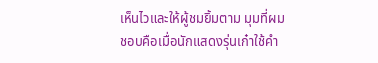เห็นไวและให้ผู้ชมยิ้มตาม มุมที่ผมชอบคือเมื่อนักแสดงรุ่นเก๋าใช้คำ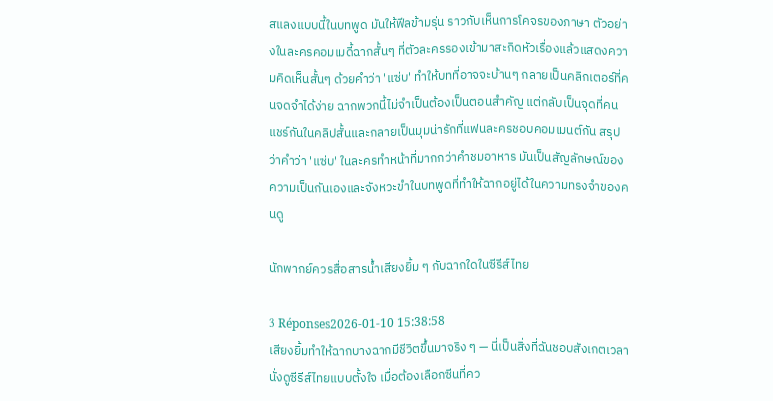สแลงแบบนี้ในบทพูด มันให้ฟีลข้ามรุ่น ราวกับเห็นการโคจรของภาษา ตัวอย่างในละครคอมเมดี้ฉากสั้นๆ ที่ตัวละครรองเข้ามาสะกิดหัวเรื่องแล้วแสดงความคิดเห็นสั้นๆ ด้วยคำว่า 'แซ่บ' ทำให้บทที่อาจจะบ้านๆ กลายเป็นคลิกเตอร์ที่คนจดจำได้ง่าย ฉากพวกนี้ไม่จำเป็นต้องเป็นตอนสำคัญ แต่กลับเป็นจุดที่คนแชร์กันในคลิปสั้นและกลายเป็นมุมน่ารักที่แฟนละครชอบคอมเมนต์กัน สรุปว่าคำว่า 'แซ่บ' ในละครทำหน้าที่มากกว่าคำชมอาหาร มันเป็นสัญลักษณ์ของความเป็นกันเองและจังหวะขำในบทพูดที่ทำให้ฉากอยู่ได้ในความทรงจำของคนดู

นักพากย์ควรสื่อสารน้ำเสียงยิ้ม ๆ กับฉากใดในซีรีส์ไทย

3 Réponses2026-01-10 15:38:58
เสียงยิ้มทำให้ฉากบางฉากมีชีวิตขึ้นมาจริง ๆ — นี่เป็นสิ่งที่ฉันชอบสังเกตเวลานั่งดูซีรีส์ไทยแบบตั้งใจ เมื่อต้องเลือกซีนที่คว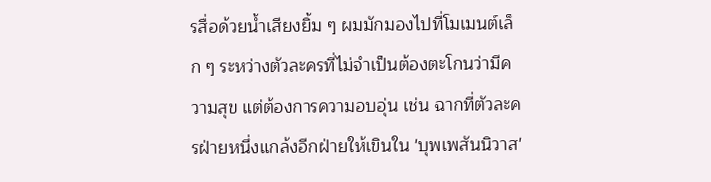รสื่อด้วยน้ำเสียงยิ้ม ๆ ผมมักมองไปที่โมเมนต์เล็ก ๆ ระหว่างตัวละครที่ไม่จำเป็นต้องตะโกนว่ามีความสุข แต่ต้องการความอบอุ่น เช่น ฉากที่ตัวละครฝ่ายหนึ่งแกล้งอีกฝ่ายให้เขินใน 'บุพเพสันนิวาส'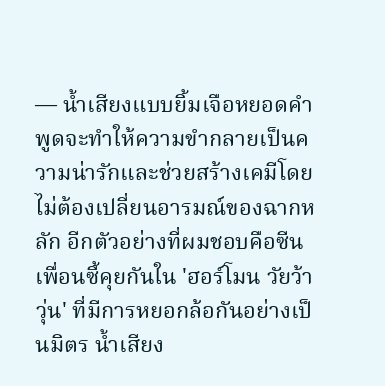— น้ำเสียงแบบยิ้มเจือหยอดคำพูดจะทำให้ความขำกลายเป็นความน่ารักและช่วยสร้างเคมีโดยไม่ต้องเปลี่ยนอารมณ์ของฉากหลัก อีกตัวอย่างที่ผมชอบคือซีนเพื่อนซี้คุยกันใน 'ฮอร์โมน วัยว้าวุ่น' ที่มีการหยอกล้อกันอย่างเป็นมิตร น้ำเสียง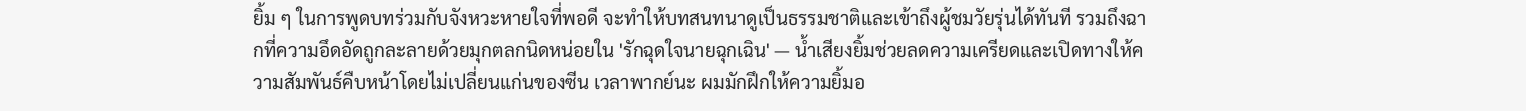ยิ้ม ๆ ในการพูดบทร่วมกับจังหวะหายใจที่พอดี จะทำให้บทสนทนาดูเป็นธรรมชาติและเข้าถึงผู้ชมวัยรุ่นได้ทันที รวมถึงฉากที่ความอึดอัดถูกละลายด้วยมุกตลกนิดหน่อยใน 'รักฉุดใจนายฉุกเฉิน' — น้ำเสียงยิ้มช่วยลดความเครียดและเปิดทางให้ความสัมพันธ์คืบหน้าโดยไม่เปลี่ยนแก่นของซีน เวลาพากย์นะ ผมมักฝึกให้ความยิ้มอ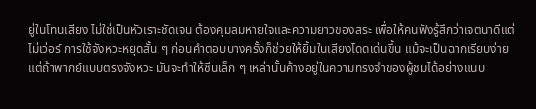ยู่ในโทนเสียง ไม่ใช่เป็นหัวเราะชัดเจน ต้องคุมลมหายใจและความยาวของสระ เพื่อให้คนฟังรู้สึกว่าเจตนาดีแต่ไม่เว่อร์ การใช้จังหวะหยุดสั้น ๆ ก่อนคำตอบบางครั้งก็ช่วยให้ยิ้มในเสียงโดดเด่นขึ้น แม้จะเป็นฉากเรียบง่าย แต่ถ้าพากย์แบบตรงจังหวะ มันจะทำให้ซีนเล็ก ๆ เหล่านั้นค้างอยู่ในความทรงจำของผู้ชมได้อย่างแนบ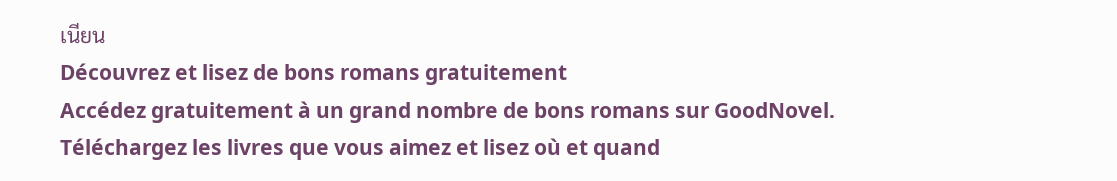เนียน
Découvrez et lisez de bons romans gratuitement
Accédez gratuitement à un grand nombre de bons romans sur GoodNovel. Téléchargez les livres que vous aimez et lisez où et quand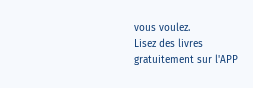vous voulez.
Lisez des livres gratuitement sur l'APP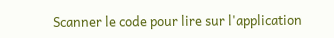Scanner le code pour lire sur l'application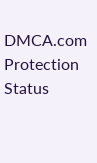DMCA.com Protection Status